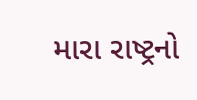મારા રાષ્ટ્રનો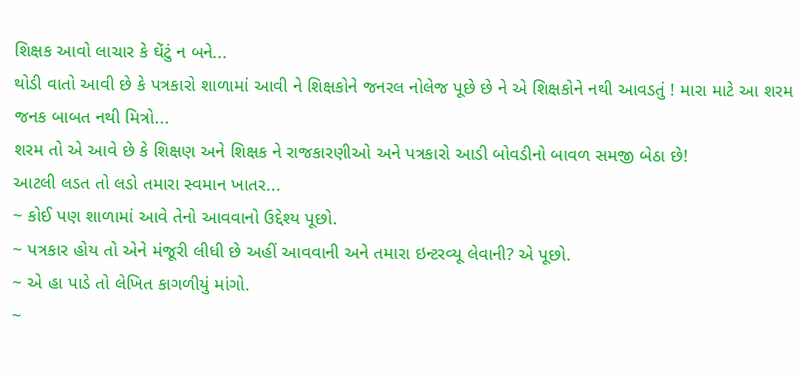શિક્ષક આવો લાચાર કે ઘેંટું ન બને...
થોડી વાતો આવી છે કે પત્રકારો શાળામાં આવી ને શિક્ષકોને જનરલ નોલેજ પૂછે છે ને એ શિક્ષકોને નથી આવડતું ! મારા માટે આ શરમ જનક બાબત નથી મિત્રો...
શરમ તો એ આવે છે કે શિક્ષણ અને શિક્ષક ને રાજકારણીઓ અને પત્રકારો આડી બોવડીનો બાવળ સમજી બેઠા છે!
આટલી લડત તો લડો તમારા સ્વમાન ખાતર...
~ કોઈ પણ શાળામાં આવે તેનો આવવાનો ઉદ્દેશ્ય પૂછો.
~ પત્રકાર હોય તો એને મંજૂરી લીધી છે અહીં આવવાની અને તમારા ઇન્ટરવ્યૂ લેવાની? એ પૂછો.
~ એ હા પાડે તો લેખિત કાગળીયું માંગો.
~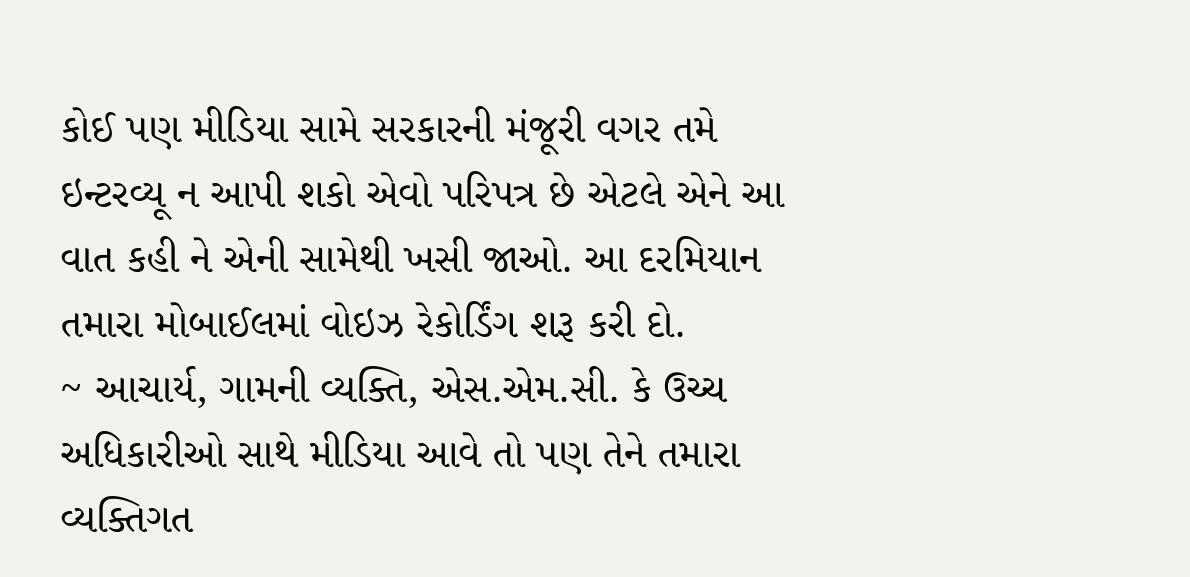કોઈ પણ મીડિયા સામે સરકારની મંજૂરી વગર તમે ઇન્ટરવ્યૂ ન આપી શકો એવો પરિપત્ર છે એટલે એને આ વાત કહી ને એની સામેથી ખસી જાઓ. આ દરમિયાન તમારા મોબાઈલમાં વોઇઝ રેકોર્ડિંગ શરૂ કરી દો.
~ આચાર્ય, ગામની વ્યક્તિ, એસ.એમ.સી. કે ઉચ્ચ અધિકારીઓ સાથે મીડિયા આવે તો પણ તેને તમારા વ્યક્તિગત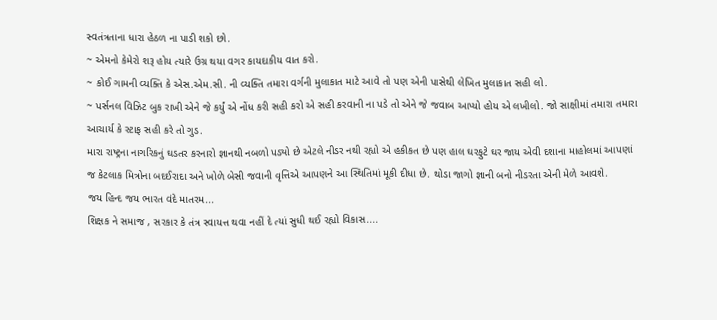સ્વતંત્રતાના ધારા હેઠળ ના પાડી શકો છો.
~ એમનો કેમેરો શરૂ હોય ત્યારે ઉગ્ર થયા વગર કાયદાકીય વાત કરો.
~ કોઈ ગામની વ્યક્તિ કે એસ.એમ.સી. ની વ્યક્તિ તમારા વર્ગની મુલાકાત માટે આવે તો પણ એની પાસેથી લેખિત મુલાકાત સહી લો.
~ પર્સનલ વિઝિટ બુક રાખી એને જે કર્યું એ નોંધ કરી સહી કરો એ સહી કરવાની ના પડે તો એને જે જવાબ આપ્યો હોય એ લખીલો. જો સાક્ષીમાં તમારા તમારા આચાર્ય કે સ્ટાફ સહી કરે તો ગુડ.
મારા રાષ્ટ્રના નાગરિકનું ઘડતર કરનારો જ્ઞાનથી નબળો પડ્યો છે એટલે નીડર નથી રહ્યો એ હકીકત છે પણ હાલ ઘરફુટે ઘર જાય એવી દશાના માહોલમાં આપણાં જ કેટલાક મિત્રોના બદઈરાદા અને ખોળે બેસી જવાની વૃત્તિએ આપણને આ સ્થિતિમાં મૂકી દીધા છે. થોડા જાગો જ્ઞાની બનો નીડરતા એની મેળે આવશે.
જય હિન્દ જય ભારત વંદે માતરમ...
શિક્ષક ને સમાજ , સરકાર કે તંત્ર સ્વાયત્ત થવા નહીં દે ત્યાં સુધી થઈ રહ્યો વિકાસ....